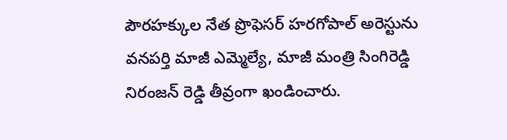పౌరహక్కుల నేత ప్రొఫెసర్ హరగోపాల్ అరెస్టును వనపర్తి మాజీ ఎమ్మెల్యే, మాజీ మంత్రి సింగిరెడ్డి నిరంజన్ రెడ్డి తీవ్రంగా ఖండించారు.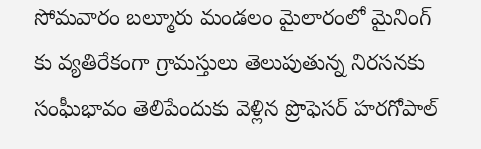సోమవారం బల్మూరు మండలం మైలారంలో మైనింగ్ కు వ్యతిరేకంగా గ్రామస్తులు తెలుపుతున్న నిరసనకు సంఘీభావం తెలిపేందుకు వెళ్లిన ప్రొఫెసర్ హరగోపాల్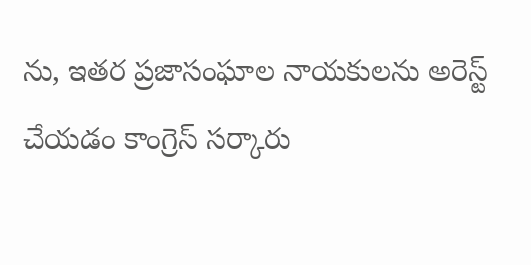ను, ఇతర ప్రజాసంఘాల నాయకులను అరెస్ట్ చేయడం కాంగ్రెస్ సర్కారు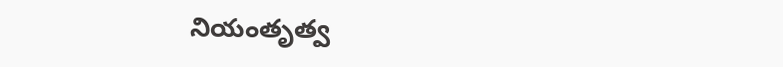నియంతృత్వ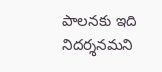పాలనకు ఇది నిదర్శనమని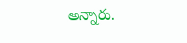అన్నారు.